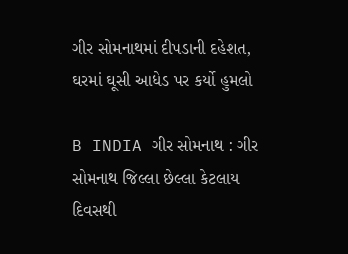ગીર સોમનાથમાં દીપડાની દહેશત, ઘરમાં ઘૂસી આધેડ પર કર્યો હુમલો

B INDIA ગીર સોમનાથ : ગીર સોમનાથ જિલ્લા છેલ્લા કેટલાય દિવસથી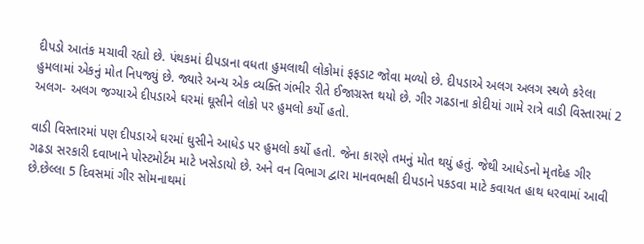દીપડો આતંક મચાવી રહ્યો છે. પંથકમાં દીપડાના વધતા હુમલાથી લોકોમાં ફફડાટ જોવા મળ્યો છે. દીપડાએ અલગ અલગ સ્થળે કરેલા હુમલામાં એકનું મોત નિપજ્યું છે. જ્યારે અન્ય એક વ્યક્તિ ગંભીર રીતે ઈજાગ્રસ્ત થયો છે. ગીર ગઢડાના કોદીયાં ગામે રાત્રે વાડી વિસ્તારમાં 2 અલગ- અલગ જગ્યાએ દીપડાએ ઘરમાં ઘૂસીને લોકો પર હુમલો કર્યો હતો.

વાડી વિસ્તારમાં પણ દીપડાએ ઘરમાં ઘુસીને આધેડ પર હુમલો કર્યો હતો. જેના કારણે તમનું મોત થયું હતું. જેથી આધેડનો મૃતદેહ ગીર ગઢડા સરકારી દવાખાને પોસ્ટમોર્ટમ માટે ખસેડાયો છે. અને વન વિભાગ દ્વારા માનવભક્ષી દીપડાને પકડવા માટે કવાયત હાથ ધરવામાં આવી છે.છેલ્લા 5 દિવસમાં ગીર સોમનાથમાં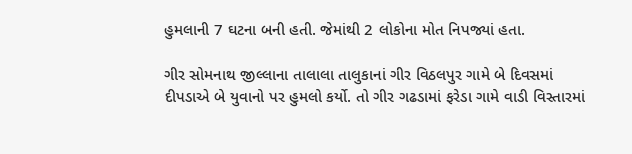હુમલાની 7 ઘટના બની હતી. જેમાંથી 2 લોકોના મોત નિપજ્યાં હતા.

ગીર સોમનાથ જીલ્લાના તાલાલા તાલુકાનાં ગીર વિઠલપુર ગામે બે દિવસમાં દીપડાએ બે યુવાનો પર હુમલો કર્યો. તો ગીર ગઢડામાં ફરેડા ગામે વાડી વિસ્તારમાં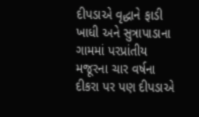દીપડાએ વૃદ્ધાને ફાડી ખાધી અને સુત્રાપાડાના ગામમાં પરપ્રાંતીય મજૂરના ચાર વર્ષના દીકરા પર પણ દીપડાએ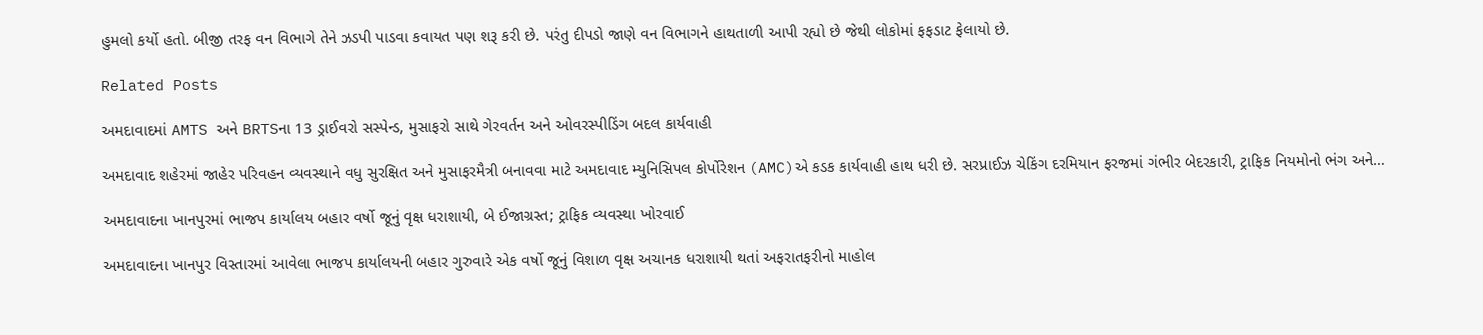હુમલો કર્યો હતો. બીજી તરફ વન વિભાગે તેને ઝડપી પાડવા કવાયત પણ શરૂ કરી છે. પરંતુ દીપડો જાણે વન વિભાગને હાથતાળી આપી રહ્યો છે જેથી લોકોમાં ફફડાટ ફેલાયો છે.

Related Posts

અમદાવાદમાં AMTS અને BRTSના 13 ડ્રાઈવરો સસ્પેન્ડ, મુસાફરો સાથે ગેરવર્તન અને ઓવરસ્પીડિંગ બદલ કાર્યવાહી

અમદાવાદ શહેરમાં જાહેર પરિવહન વ્યવસ્થાને વધુ સુરક્ષિત અને મુસાફરમૈત્રી બનાવવા માટે અમદાવાદ મ્યુનિસિપલ કોર્પોરેશન (AMC)એ કડક કાર્યવાહી હાથ ધરી છે. સરપ્રાઈઝ ચેકિંગ દરમિયાન ફરજમાં ગંભીર બેદરકારી, ટ્રાફિક નિયમોનો ભંગ અને…

અમદાવાદના ખાનપુરમાં ભાજપ કાર્યાલય બહાર વર્ષો જૂનું વૃક્ષ ધરાશાયી, બે ઈજાગ્રસ્ત; ટ્રાફિક વ્યવસ્થા ખોરવાઈ

અમદાવાદના ખાનપુર વિસ્તારમાં આવેલા ભાજપ કાર્યાલયની બહાર ગુરુવારે એક વર્ષો જૂનું વિશાળ વૃક્ષ અચાનક ધરાશાયી થતાં અફરાતફરીનો માહોલ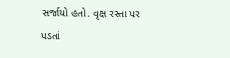સર્જાયો હતો. વૃક્ષ રસ્તા પર પડતાં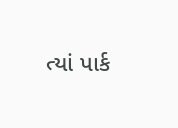ત્યાં પાર્ક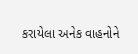કરાયેલા અનેક વાહનોને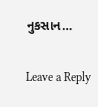નુકસાન…

Leave a Reply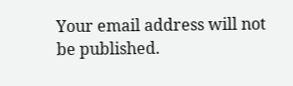Your email address will not be published.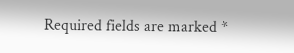Required fields are marked *